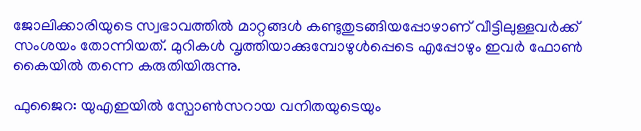ജോലിക്കാരിയുടെ സ്വഭാവത്തില്‍ മാറ്റങ്ങള്‍ കണ്ടുതുടങ്ങിയപ്പോഴാണ് വീട്ടിലുള്ളവര്‍ക്ക് സംശയം തോന്നിയത്. മുറികള്‍ വൃത്തിയാക്കുമ്പോഴുള്‍പ്പെടെ എപ്പോഴും ഇവര്‍ ഫോണ്‍ കൈയില്‍ തന്നെ കരുതിയിരുന്നു.

ഫുജൈറ: യുഎഇയില്‍ സ്പോണ്‍സറായ വനിതയുടെയും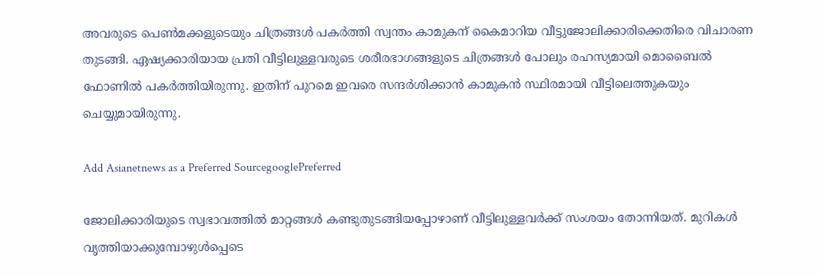അവരുടെ പെണ്‍മക്കളുടെയും ചിത്രങ്ങള്‍ പകര്‍ത്തി സ്വന്തം കാമുകന് കൈമാറിയ വീട്ടുജോലിക്കാരിക്കെതിരെ വിചാരണ തുടങ്ങി. ഏഷ്യക്കാരിയായ പ്രതി വീട്ടിലുള്ളവരുടെ ശരീരഭാഗങ്ങളുടെ ചിത്രങ്ങള്‍ പോലും രഹസ്യമായി മൊബൈല്‍ ഫോണില്‍ പകര്‍ത്തിയിരുന്നു. ഇതിന് പുറമെ ഇവരെ സന്ദര്‍ശിക്കാന്‍ കാമുകന്‍ സ്ഥിരമായി വീട്ടിലെത്തുകയും ചെയ്യുമായിരുന്നു.

Add Asianetnews as a Preferred SourcegooglePreferred

ജോലിക്കാരിയുടെ സ്വഭാവത്തില്‍ മാറ്റങ്ങള്‍ കണ്ടുതുടങ്ങിയപ്പോഴാണ് വീട്ടിലുള്ളവര്‍ക്ക് സംശയം തോന്നിയത്. മുറികള്‍ വൃത്തിയാക്കുമ്പോഴുള്‍പ്പെടെ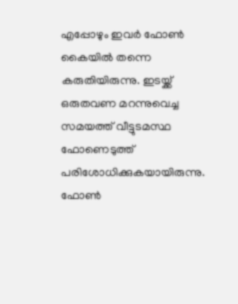എപ്പോഴും ഇവര്‍ ഫോണ്‍ കൈയില്‍ തന്നെ കരുതിയിരുന്നു. ഇടയ്ക്ക് ഒരുതവണ മറന്നുവെച്ച സമയത്ത് വീട്ടുടമസ്ഥ ഫോണെടുത്ത് പരിശോധിക്കുകയായിരുന്നു. ഫോണ്‍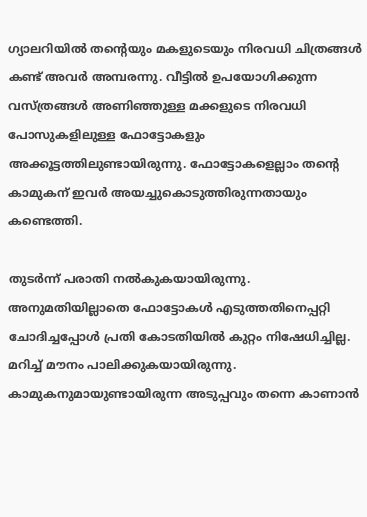ഗ്യാലറിയില്‍ തന്റെയും മകളുടെയും നിരവധി ചിത്രങ്ങള്‍ കണ്ട് അവര്‍ അമ്പരന്നു. വീട്ടില്‍ ഉപയോഗിക്കുന്ന വസ്ത്രങ്ങള്‍ അണിഞ്ഞുള്ള മക്കളുടെ നിരവധി പോസുകളിലുള്ള ഫോട്ടോകളും അക്കൂട്ടത്തിലുണ്ടായിരുന്നു. ഫോട്ടോകളെല്ലാം തന്റെ കാമുകന് ഇവര്‍ അയച്ചുകൊടുത്തിരുന്നതായും കണ്ടെത്തി.

തുടര്‍ന്ന് പരാതി നല്‍കുകയായിരുന്നു. അനുമതിയില്ലാതെ ഫോട്ടോകള്‍ എടുത്തതിനെപ്പറ്റി ചോദിച്ചപ്പോള്‍ പ്രതി കോടതിയില്‍ കുറ്റം നിഷേധിച്ചില്ല. മറിച്ച് മൗനം പാലിക്കുകയായിരുന്നു. കാമുകനുമായുണ്ടായിരുന്ന അടുപ്പവും തന്നെ കാണാന്‍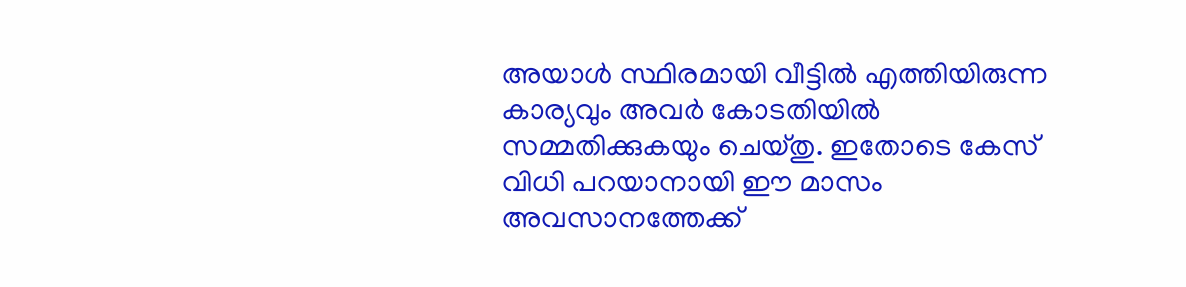അയാള്‍ സ്ഥിരമായി വീട്ടില്‍ എത്തിയിരുന്ന കാര്യവും അവര്‍ കോടതിയില്‍ സമ്മതിക്കുകയും ചെയ്തു. ഇതോടെ കേസ് വിധി പറയാനായി ഈ മാസം അവസാനത്തേക്ക്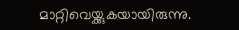മാറ്റിവെയ്ക്കുകയായിരുന്നു.